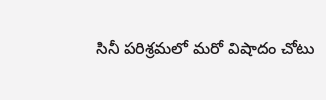సినీ పరిశ్రమలో మరో విషాదం చోటు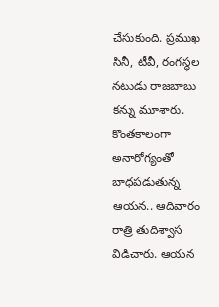చేసుకుంది. ప్రముఖ సినీ, టీవీ, రంగస్థల నటుడు రాజబాబు కన్ను మూశారు. కొంతకాలంగా అనారోగ్యంతో బాధపడుతున్న ఆయన.. ఆదివారం రాత్రి తుదిశ్వాస విడిచారు. ఆయన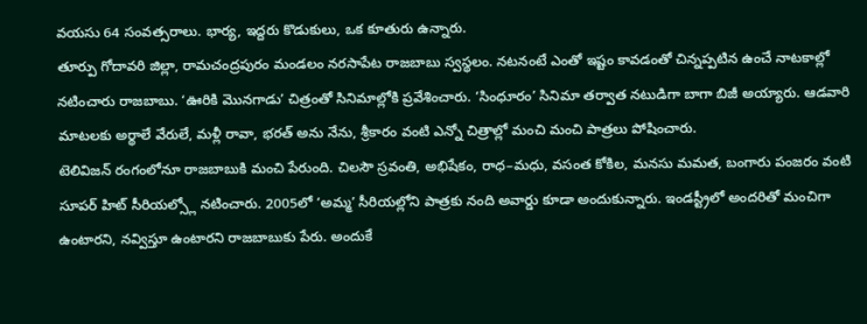వయసు 64 సంవత్సరాలు. భార్య, ఇద్దరు కొడుకులు, ఒక కూతురు ఉన్నారు.
తూర్పు గోదావరి జిల్లా, రామచంద్రపురం మండలం నరసాపేట రాజబాబు స్వస్థలం. నటనంటే ఎంతో ఇష్టం కావడంతో చిన్నప్పటిన ఉంచే నాటకాల్లో నటించారు రాజబాబు. ‘ఊరికి మొనగాడు’ చిత్రంతో సినిమాల్లోకి ప్రవేశించారు. ‘సింధూరం’ సినిమా తర్వాత నటుడిగా బాగా బిజీ అయ్యారు. ఆడవారి మాటలకు అర్థాలే వేరులే, మళ్లీ రావా, భరత్ అను నేను, శ్రీకారం వంటి ఎన్నో చిత్రాల్లో మంచి మంచి పాత్రలు పోషించారు.
టెలివిజన్ రంగంలోనూ రాజబాబుకి మంచి పేరుంది. చిలసౌ స్రవంతి, అభిషేకం, రాధ–మధు, వసంత కోకిల, మనసు మమత, బంగారు పంజరం వంటి సూపర్ హిట్ సీరియల్స్లో నటించారు. 2005లో ‘అమ్మ’ సీరియల్లోని పాత్రకు నంది అవార్డు కూడా అందుకున్నారు. ఇండస్ట్రీలో అందరితో మంచిగా ఉంటారని, నవ్విస్తూ ఉంటారని రాజబాబుకు పేరు. అందుకే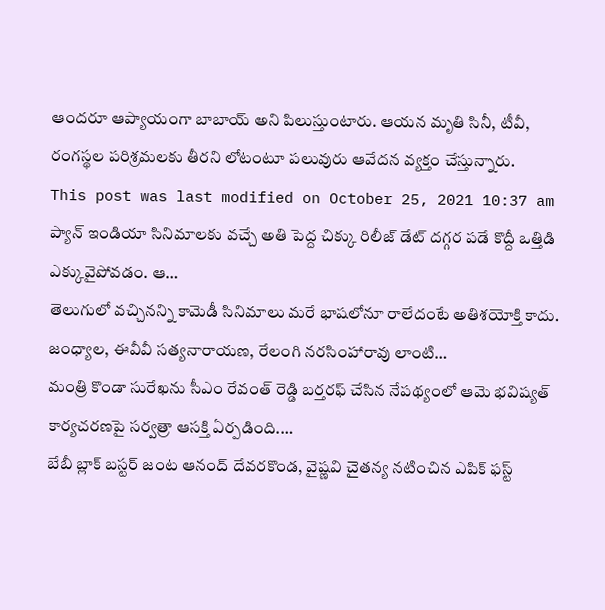ఆందరూ ఆప్యాయంగా బాబాయ్ అని పిలుస్తుంటారు. ఆయన మృతి సినీ, టీవీ, రంగస్థల పరిశ్రమలకు తీరని లోటంటూ పలువురు ఆవేదన వ్యక్తం చేస్తున్నారు.
This post was last modified on October 25, 2021 10:37 am
ప్యాన్ ఇండియా సినిమాలకు వచ్చే అతి పెద్ద చిక్కు రిలీజ్ డేట్ దగ్గర పడే కొద్దీ ఒత్తిడి ఎక్కువైపోవడం. ఆ…
తెలుగులో వచ్చినన్ని కామెడీ సినిమాలు మరే భాషలోనూ రాలేదంటే అతిశయోక్తి కాదు. జంధ్యాల, ఈవీవీ సత్యనారాయణ, రేలంగి నరసింహారావు లాంటి…
మంత్రి కొండా సురేఖను సీఎం రేవంత్ రెడ్డి బర్తరఫ్ చేసిన నేపథ్యంలో ఆమె భవిష్యత్ కార్యచరణపై సర్వత్రా ఆసక్తి ఏర్పడింది.…
బేబీ బ్లాక్ బస్టర్ జంట ఆనంద్ దేవరకొండ, వైష్ణవి చైతన్య నటించిన ఎపిక్ ఫస్ట్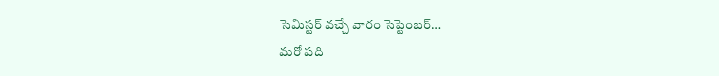సెమిస్టర్ వచ్చే వారం సెప్టెంబర్…
మరో పది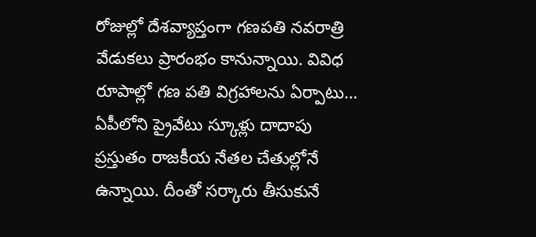రోజుల్లో దేశవ్యాప్తంగా గణపతి నవరాత్రి వేడుకలు ప్రారంభం కానున్నాయి. వివిధ రూపాల్లో గణ పతి విగ్రహాలను ఏర్పాటు…
ఏపీలోని ప్రైవేటు స్కూళ్లు దాదాపు ప్రస్తుతం రాజకీయ నేతల చేతుల్లోనే ఉన్నాయి. దీంతో సర్కారు తీసుకునే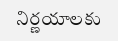నిర్ణయాలకు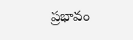ప్రభావం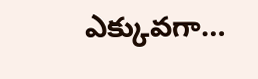ఎక్కువగా…